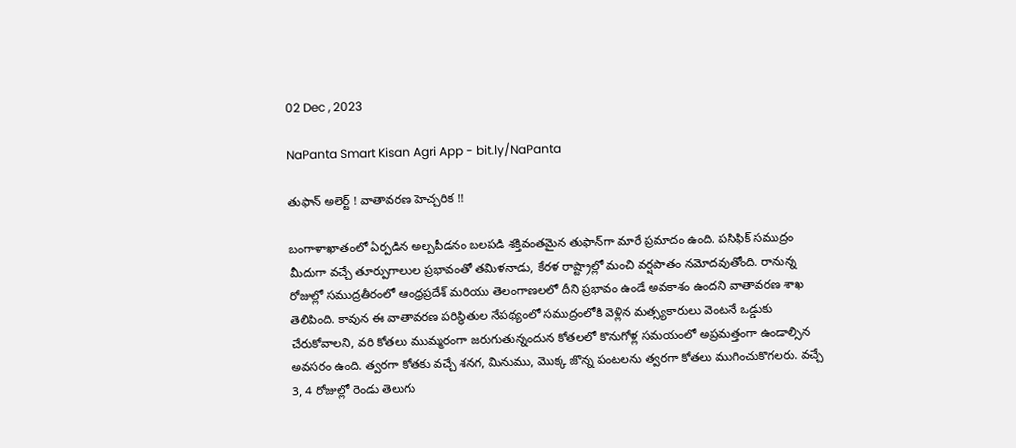02 Dec , 2023

NaPanta Smart Kisan Agri App - bit.ly/NaPanta

తుఫాన్ అలెర్ట్ ! వాతావరణ హెచ్చరిక !!

బంగాళాఖాతంలో ఏర్పడిన అల్పపీడనం బలపడి శక్తివంతమైన తుఫాన్‌గా మారే ప్రమాదం ఉంది. పసిఫిక్‌ సముద్రం మీదుగా వచ్చే తూర్పుగాలుల ప్రభావంతో తమిళనాడు, కేరళ రాష్ట్రాల్లో మంచి వర్షపాతం నమోదవుతోంది. రానున్న రోజుల్లో సముద్రతీరంలో ఆంధ్రప్రదేశ్ మరియు తెలంగాణలలో దీని ప్రభావం ఉండే అవకాశం ఉందని వాతావరణ శాఖ తెలిపింది. కావున ఈ వాతావరణ పరిస్థితుల నేపథ్యంలో సముద్రంలోకి వెళ్లిన మత్స్యకారులు వెంటనే ఒడ్డుకు చేరుకోవాలని, వరి కోతలు ముమ్మరంగా జరుగుతున్నందున కోతలలో కొనుగోళ్ల సమయంలో అప్రమత్తంగా ఉండాల్సిన అవసరం ఉంది. త్వరగా కోతకు వచ్చే శనగ, మినుము, మొక్క జొన్న పంటలను త్వరగా కోతలు ముగించుకొగలరు. వచ్చే 3, 4 రోజుల్లో రెండు తెలుగు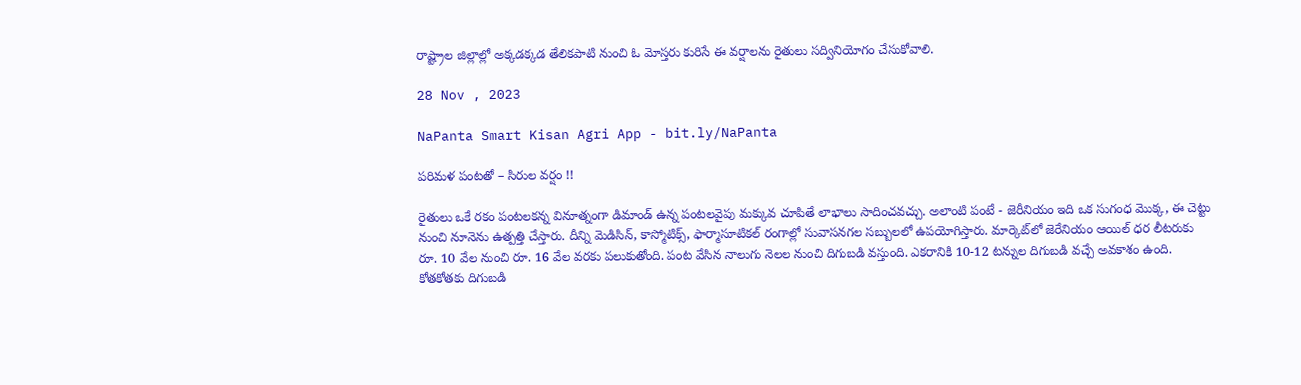రాష్ట్రాల జిల్లాల్లో అక్కడక్కడ తేలికపాటి నుంచి ఓ మోస్తరు కురిసే ఈ వర్షాలను రైతులు సద్వినియోగం చేసుకోవాలి.

28 Nov , 2023

NaPanta Smart Kisan Agri App - bit.ly/NaPanta

పరిమళ పంటతో – సిరుల వర్షం !!

రైతులు ఒకే రకం పంటలకన్న వినూత్నంగా డిమాండ్ ఉన్న పంటలవైపు మక్కువ చూపితే లాభాలు సాదించవచ్చు. అలాంటి పంటే - జెరీనియం ఇది ఒక సుగంధ మొక్క, ఈ చెట్టు నుంచి నూనెను ఉత్పత్తి చేస్తారు. దీన్ని మెడిసిన్, కాస్మోటిక్స్, ఫార్మాసూటికల్ రంగాల్లో సువాసనగల సబ్బులలో ఉపయోగిస్తారు. మార్కెట్‌లో జెరేనియం ఆయిల్‌ ధర లీటరుకు రూ. 10 వేల నుంచి రూ. 16 వేల వరకు పలుకుతోంది. పంట వేసిన నాలుగు నెలల నుంచి దిగుబడి వస్తుంది. ఎకరానికి 10-12 టన్నుల దిగుబడి వచ్చే అవకాశం ఉంది. కోతకోతకు దిగుబడి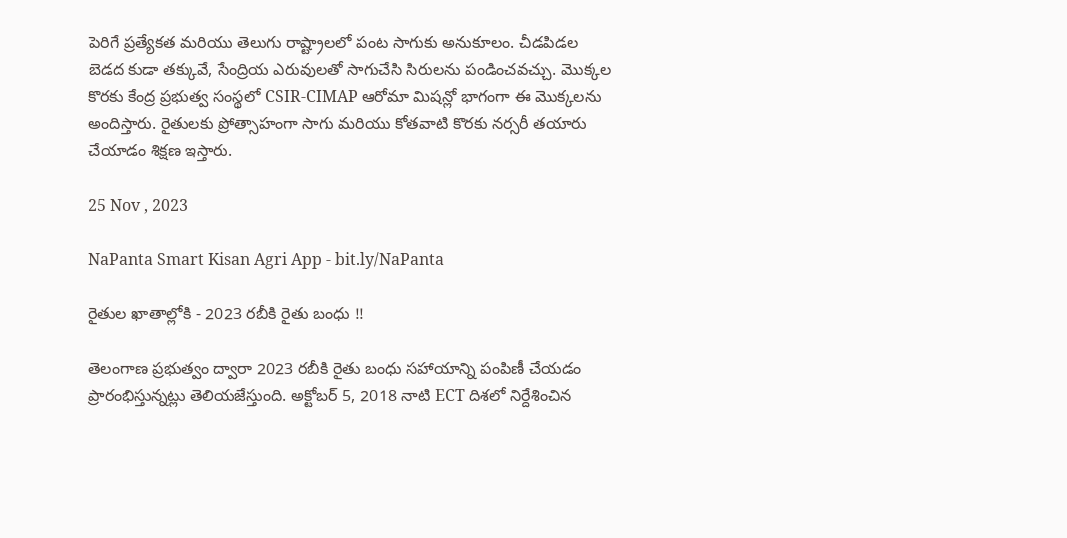పెరిగే ప్రత్యేకత మరియు తెలుగు రాష్ట్రాలలో పంట సాగుకు అనుకూలం. చీడపిడల బెడద కుడా తక్కువే, సేంద్రియ ఎరువులతో సాగుచేసి సిరులను పండించవచ్చు. మొక్కల కొరకు కేంద్ర ప్రభుత్వ సంస్థలో CSIR-CIMAP ఆరోమా మిషన్లో భాగంగా ఈ మొక్కలను అందిస్తారు. రైతులకు ప్రోత్సాహంగా సాగు మరియు కోతవాటి కొరకు నర్సరీ తయారు చేయాడం శిక్షణ ఇస్తారు.

25 Nov , 2023

NaPanta Smart Kisan Agri App - bit.ly/NaPanta

రైతుల ఖాతాల్లోకి - 2023 రబీకి రైతు బంధు !!

తెలంగాణ ప్రభుత్వం ద్వారా 2023 రబీకి రైతు బంధు సహాయాన్ని పంపిణీ చేయడం ప్రారంభిస్తున్నట్లు తెలియజేస్తుంది. అక్టోబర్ 5, 2018 నాటి ECT దిశలో నిర్దేశించిన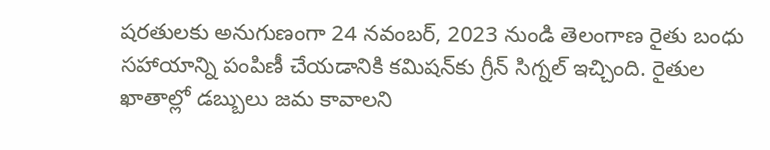షరతులకు అనుగుణంగా 24 నవంబర్, 2023 నుండి తెలంగాణ రైతు బంధు సహాయాన్ని పంపిణీ చేయడానికి కమిషన్‌కు గ్రీన్ సిగ్నల్ ఇచ్చింది. రైతుల ఖాతాల్లో డబ్బులు జమ కావాలని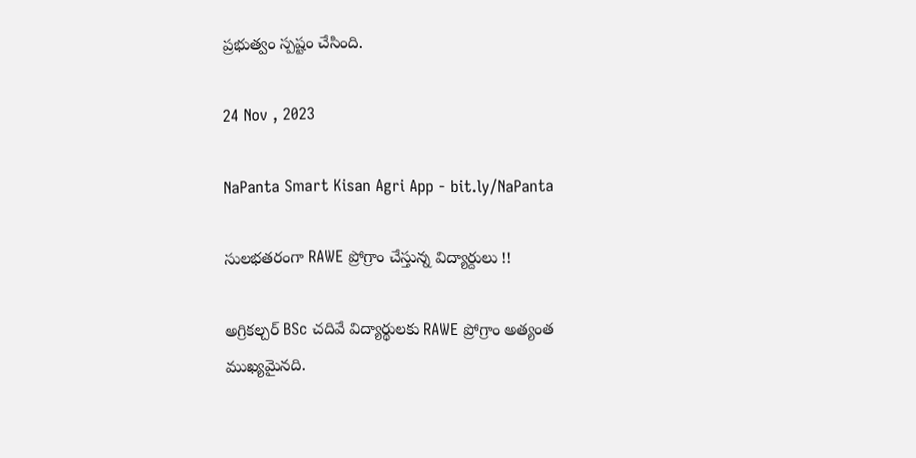ప్రభుత్వం స్పష్టం చేసింది.

24 Nov , 2023

NaPanta Smart Kisan Agri App - bit.ly/NaPanta

సులభతరంగా RAWE ప్రోగ్రాం చేస్తున్న విద్యార్దులు !!

అగ్రికల్చర్ BSc చదివే విద్యార్థులకు RAWE ప్రోగ్రాం అత్యంత ముఖ్యమైనది.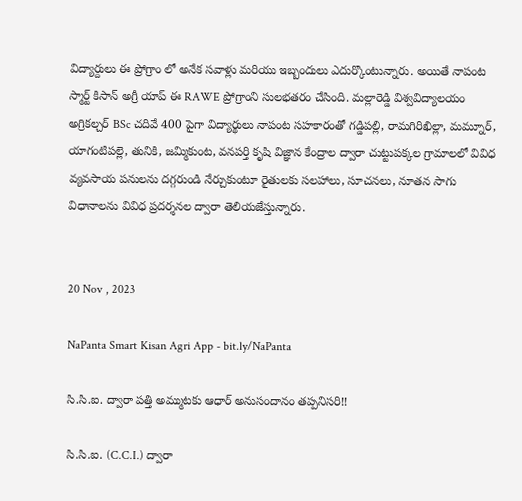విద్యార్దులు ఈ ప్రోగ్రాం లో అనేక సవాళ్లు మరియు ఇబ్బందులు ఎదుర్కొంటున్నారు. అయితే నాపంట స్మార్ట్ కిసాన్ అగ్రీ యాప్ ఈ RAWE ప్రోగ్రాంని సులభతరం చేసింది. మల్లారెడ్డి విశ్వవిద్యాలయం అగ్రికల్చర్ BSc చదివే 400 పైగా విద్యార్థులు నాపంట సహకారంతో గడ్డిపల్లి, రామగిరిఖిల్లా, మమ్నూర్, యాగంటిపల్లె, తునికి, జమ్మికుంట, వనపర్తి కృషి విజ్ఞాన కేంద్రాల ద్వారా చుట్టుపక్కల గ్రామాలలో వివిధ వ్యవసాయ పనులను దగ్గరుండి నేర్చుకుంటూ రైతులకు సలహాలు, సూచనలు, నూతన సాగు విధానాలను వివిధ ప్రదర్శనల ద్వారా తెలియజేస్తున్నారు.


20 Nov , 2023

NaPanta Smart Kisan Agri App - bit.ly/NaPanta

సి.సి.ఐ. ద్వారా పత్తి అమ్ముటకు ఆధార్ అనుసందానం తప్పనిసరి!!

సి.సి.ఐ. (C.C.I.) ద్వారా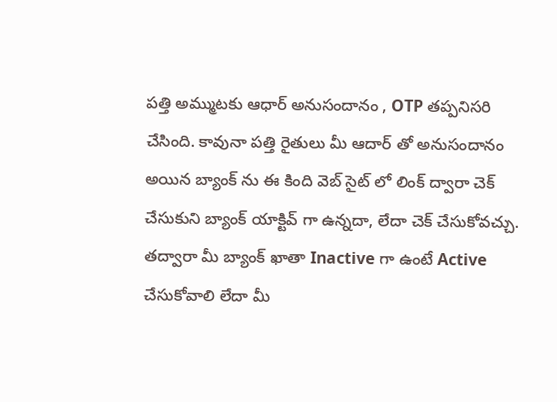పత్తి అమ్ముటకు ఆధార్ అనుసందానం , OTP తప్పనిసరి చేసింది. కావునా పత్తి రైతులు మీ ఆదార్ తో అనుసందానం అయిన బ్యాంక్ ను ఈ కింది వెబ్ సైట్ లో లింక్ ద్వారా చెక్ చేసుకుని బ్యాంక్ యాక్టివ్ గా ఉన్నదా, లేదా చెక్ చేసుకోవచ్చు. తద్వారా మీ బ్యాంక్ ఖాతా Inactive గా ఉంటే Active చేసుకోవాలి లేదా మీ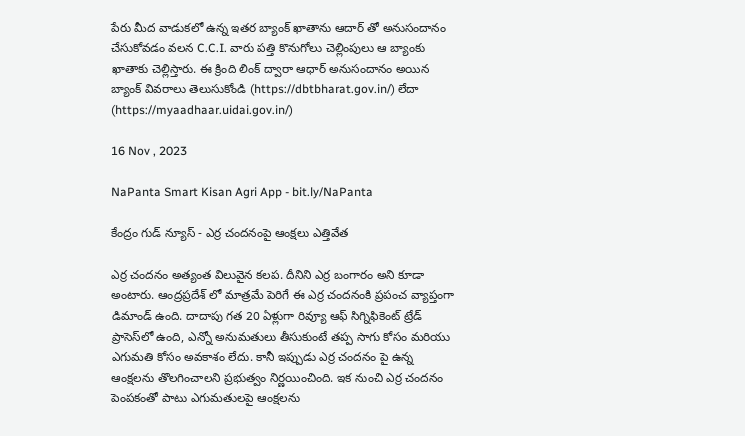పేరు మీద వాడుకలో ఉన్న ఇతర బ్యాంక్ ఖాతాను ఆదార్ తో అనుసందానం చేసుకోవడం వలన C.C.I. వారు పత్తి కొనుగోలు చెల్లింపులు ఆ బ్యాంకు ఖాతాకు చెల్లిస్తారు. ఈ క్రింది లింక్ ద్వారా ఆధార్ అనుసందానం అయిన బ్యాంక్ వివరాలు తెలుసుకోండి (https://dbtbharat.gov.in/) లేదా (https://myaadhaar.uidai.gov.in/)

16 Nov , 2023

NaPanta Smart Kisan Agri App - bit.ly/NaPanta

కేంద్రం గుడ్ న్యూస్ - ఎర్ర చందనంపై ఆంక్షలు ఎత్తివేత

ఎర్ర చందనం అత్యంత విలువైన కలప. దీనిని ఎర్ర బంగారం అని కూడా అంటారు. ఆంద్రప్రదేశ్ లో మాత్రమే పెరిగే ఈ ఎర్ర చందనంకి ప్రపంచ వ్యాప్తంగా డిమాండ్ ఉంది. దాదాపు గత 20 ఏళ్లుగా రివ్యూ ఆఫ్ సిగ్నిఫికెంట్ ట్రేడ్ ప్రాసెస్‌లో ఉంది, ఎన్నో అనుమతులు తీసుకుంటే తప్ప సాగు కోసం మరియు ఎగుమతి కోసం అవకాశం లేదు. కానీ ఇప్పుడు ఎర్ర చందనం పై ఉన్న ఆంక్షలను తొలగించాలని ప్రభుత్వం నిర్ణయించింది. ఇక నుంచి ఎర్ర చందనం పెంపకంతో పాటు ఎగుమతులపై ఆంక్షలను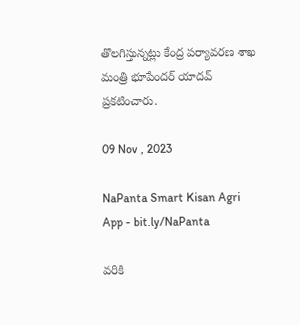తొలగిస్తున్నట్లు కేంద్ర పర్యావరణ శాఖ మంత్రి భూపేందర్ యాదవ్ ప్రకటించారు.

09 Nov , 2023

NaPanta Smart Kisan Agri App - bit.ly/NaPanta

వరికి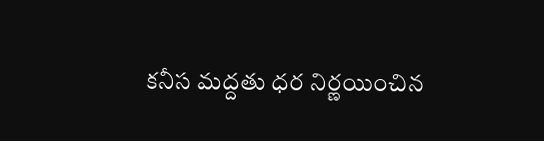కనీస మద్దతు ధర నిర్ణయించిన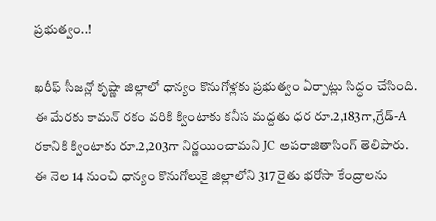ప్రభుత్వం..!

ఖరీఫ్ సీజన్లో కృష్ణా జిల్లాలో ధాన్యం కొనుగోళ్లకు ప్రభుత్వం ఏర్పాట్లు సిద్ధం చేసింది. ఈ మేరకు కామన్ రకం వరికి క్వింటాకు కనీస మద్దతు ధర రూ.2,183గా,గ్రేడ్-A రకానికి క్వింటాకు రూ.2,203గా నిర్ణయించామని JC అపరాజితాసింగ్ తెలిపారు. ఈ నెల 14 నుంచి ధాన్యం కొనుగోలుకై జిల్లాలోని 317 రైతు భరోసా కేంద్రాలను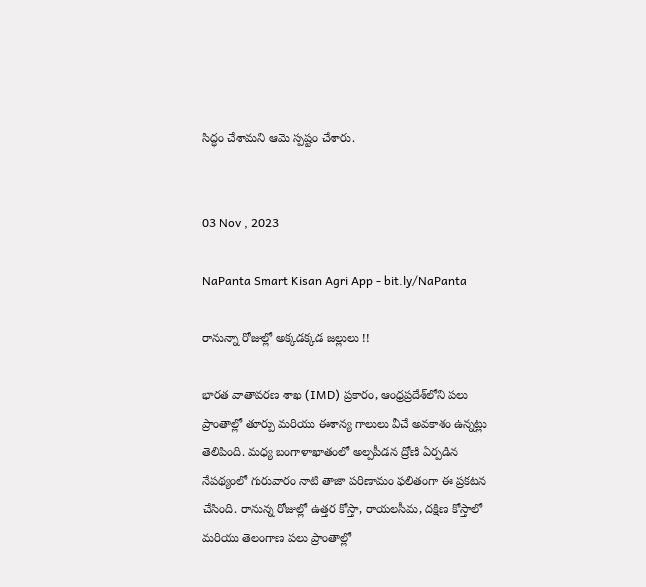సిద్ధం చేశామని ఆమె స్పష్టం చేశారు.


03 Nov , 2023

NaPanta Smart Kisan Agri App - bit.ly/NaPanta

రానున్నా రోజుల్లో అక్కడక్కడ జల్లులు !!

భారత వాతావరణ శాఖ (IMD) ప్రకారం, ఆంధ్రప్రదేశ్‌లోని పలు ప్రాంతాల్లో తూర్పు మరియు ఈశాన్య గాలులు వీచే అవకాశం ఉన్నట్లు తెలిపింది. మధ్య బంగాళాఖాతంలో అల్పపీడన ద్రోణి ఏర్పడిన నేపథ్యంలో గురువారం నాటి తాజా పరిణామం ఫలితంగా ఈ ప్రకటన చేసింది. రానున్న రోజుల్లో ఉత్తర కోస్తా, రాయలసీమ, దక్షిణ కోస్తాలో మరియు తెలంగాణ పలు ప్రాంతాల్లో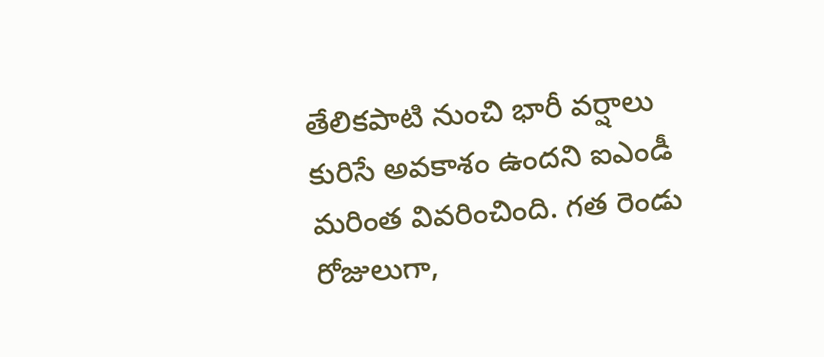తేలికపాటి నుంచి భారీ వర్షాలు కురిసే అవకాశం ఉందని ఐఎండీ మరింత వివరించింది. గత రెండు రోజులుగా,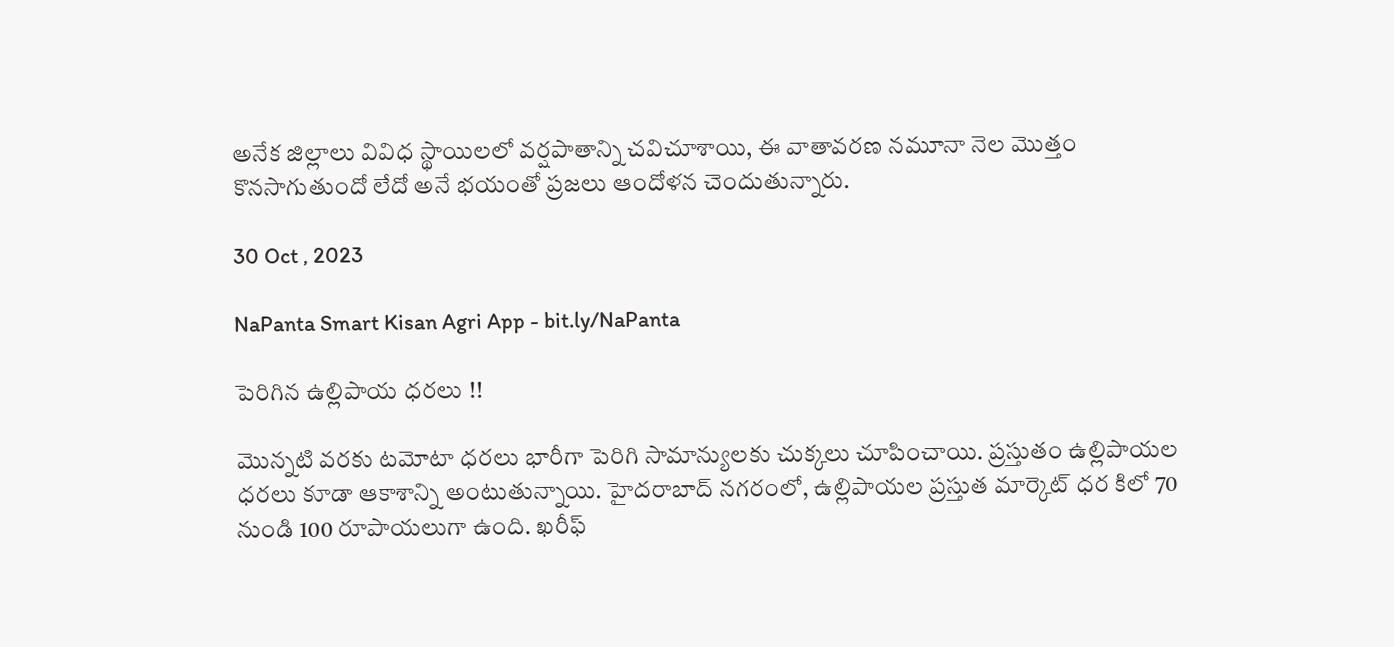అనేక జిల్లాలు వివిధ స్థాయిలలో వర్షపాతాన్ని చవిచూశాయి, ఈ వాతావరణ నమూనా నెల మొత్తం కొనసాగుతుందో లేదో అనే భయంతో ప్రజలు ఆందోళన చెందుతున్నారు.

30 Oct , 2023

NaPanta Smart Kisan Agri App - bit.ly/NaPanta

పెరిగిన ఉల్లిపాయ ధరలు !!

మొన్నటి వరకు టమోటా ధరలు భారీగా పెరిగి సామాన్యులకు చుక్కలు చూపించాయి. ప్రస్తుతం ఉల్లిపాయల ధరలు కూడా ఆకాశాన్ని అంటుతున్నాయి. హైదరాబాద్ నగరంలో, ఉల్లిపాయల ప్రస్తుత మార్కెట్ ధర కిలో 70 నుండి 100 రూపాయలుగా ఉంది. ఖరీఫ్‌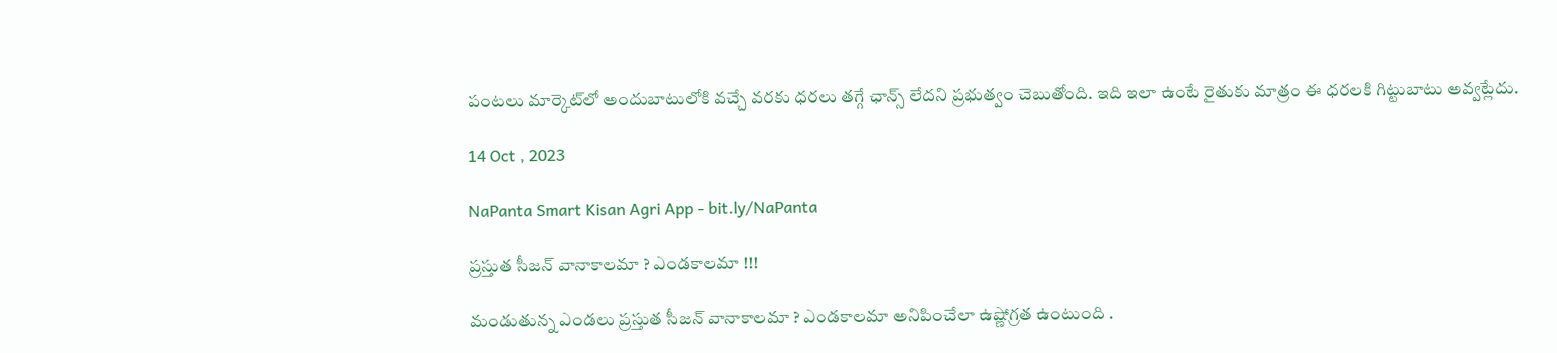పంటలు మార్కెట్‌లో అందుబాటులోకి వచ్చే వరకు ధరలు తగ్గే ఛాన్స్ లేదని ప్రభుత్వం చెబుతోంది. ఇది ఇలా ఉంటే రైతుకు మాత్రం ఈ ధరలకి గిట్టుబాటు అవ్వట్లేదు.

14 Oct , 2023

NaPanta Smart Kisan Agri App - bit.ly/NaPanta

ప్రస్తుత సీజన్ వానాకాలమా ? ఎండకాలమా !!!

మండుతున్న ఎండలు ప్రస్తుత సీజన్ వానాకాలమా ? ఎండకాలమా అనిపించేలా ఉష్ణోగ్రత ఉంటుంది .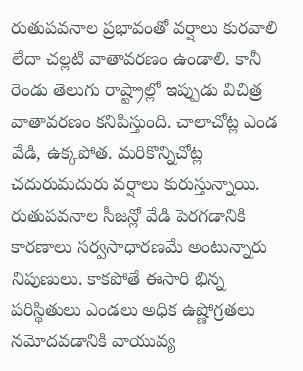రుతుపవనాల ప్రభావంతో వర్షాలు కురవాలి లేదా చల్లటి వాతావరణం ఉండాలి. కానీ రెండు తెలుగు రాష్ట్రాల్లో ఇప్పుడు విచిత్ర వాతావరణం కనిపిస్తుంది. చాలాచోట్ల ఎండ వేడి, ఉక్కపోత. మరికొన్నిచోట్ల చదురుమదురు వర్షాలు కురుస్తున్నాయి. రుతుపవనాల సీజన్లో వేడి పెరగడానికి కారణాలు సర్వసాధారణమే అంటున్నారు నిపుణులు. కాకపోతే ఈసారి భిన్న పరిస్థితులు ఎండలు అధిక ఉష్ణోగ్రతలు నమోదవడానికి వాయువ్య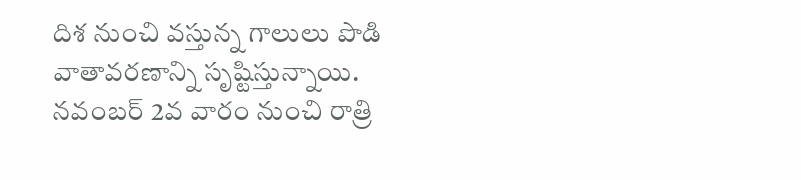దిశ నుంచి వస్తున్న గాలులు పొడి వాతావరణాన్ని సృష్టిస్తున్నాయి. నవంబర్‌ 2వ వారం నుంచి రాత్రి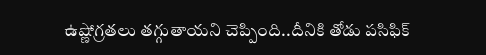ఉష్ణోగ్రతలు తగ్గుతాయని చెప్పింది..దీనికి తోడు పసిఫిక్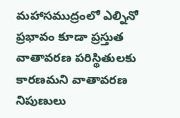మహాసముద్రంలో ఎల్నినో ప్రభావం కూడా ప్రస్తుత వాతావరణ పరిస్థితులకు కారణమని వాతావరణ నిపుణులు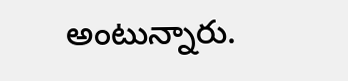అంటున్నారు.